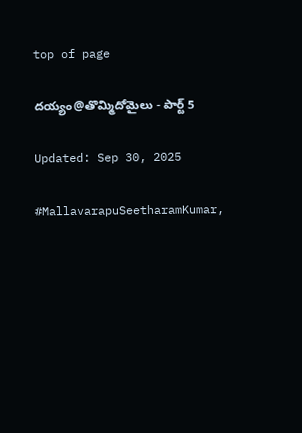top of page

దయ్యం@తొమ్మిదోమైలు - పార్ట్ 5

Updated: Sep 30, 2025

#MallavarapuSeetharamKumar,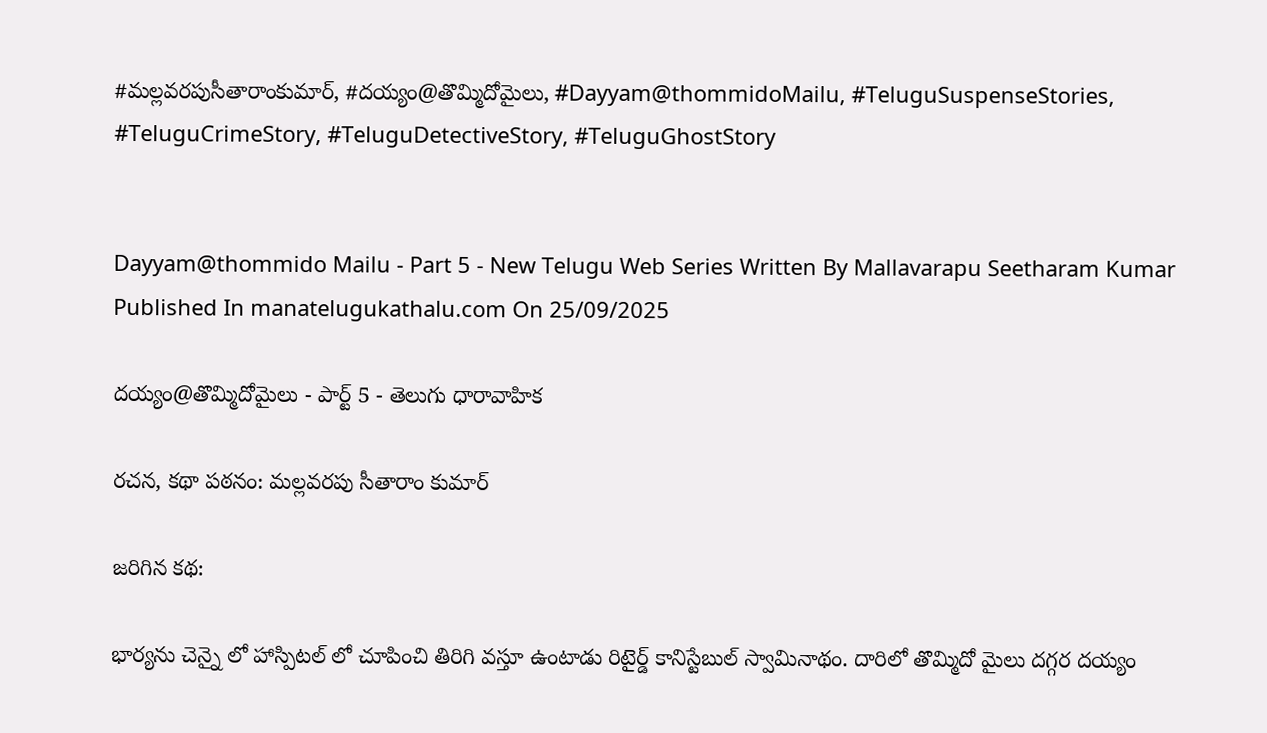#మల్లవరపుసీతారాంకుమార్, #దయ్యం@తొమ్మిదోమైలు, #Dayyam@thommidoMailu, #TeluguSuspenseStories, #TeluguCrimeStory, #TeluguDetectiveStory, #TeluguGhostStory


Dayyam@thommido Mailu - Part 5 - New Telugu Web Series Written By Mallavarapu Seetharam Kumar Published In manatelugukathalu.com On 25/09/2025

దయ్యం@తొమ్మిదోమైలు - పార్ట్ 5 - తెలుగు ధారావాహిక

రచన, కథా పఠనం: మల్లవరపు సీతారాం కుమార్

జరిగిన కథ:

భార్యను చెన్నై లో హాస్పిటల్ లో చూపించి తిరిగి వస్తూ ఉంటాడు రిటైర్డ్ కానిస్టేబుల్ స్వామినాథం. దారిలో తొమ్మిదో మైలు దగ్గర దయ్యం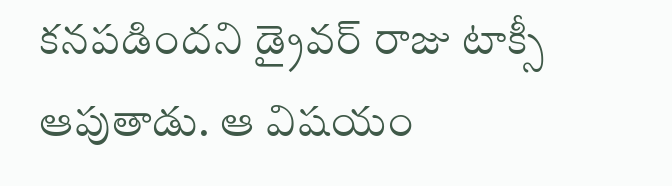కనపడిందని డ్రైవర్ రాజు టాక్సీ ఆపుతాడు. ఆ విషయం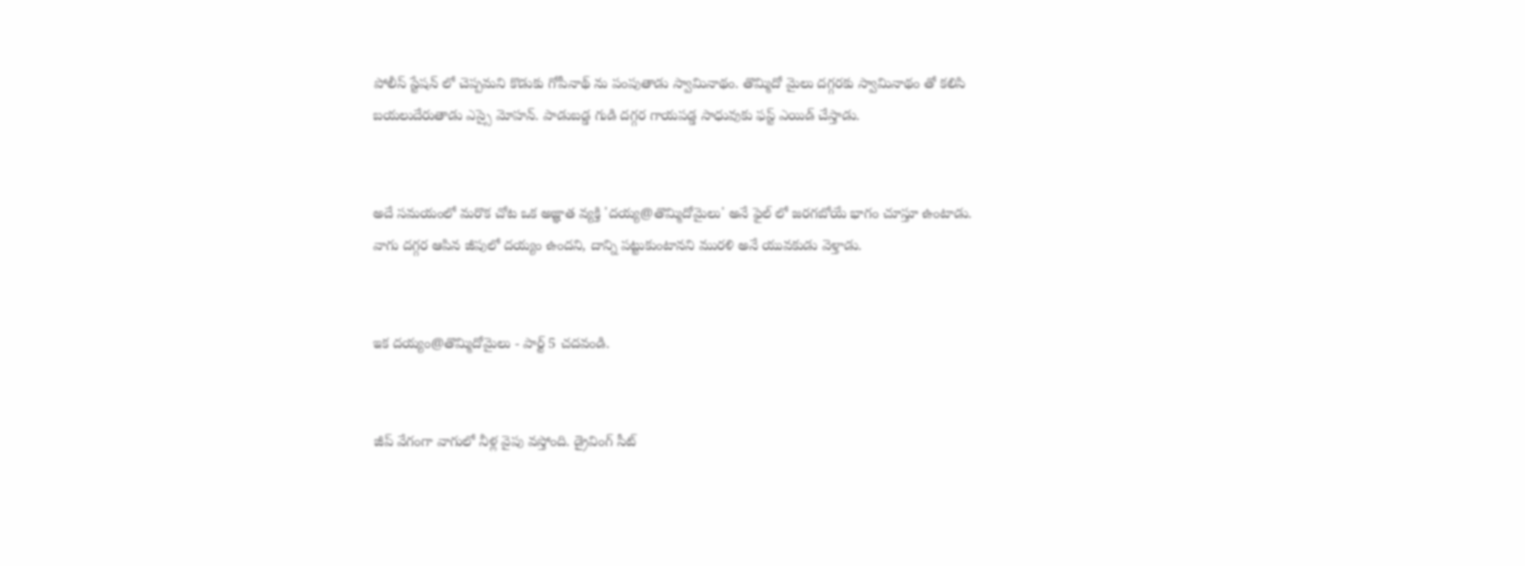పోలీస్ స్టేషన్ లో చెప్పమని కొడుకు గోపీనాథ్ ను పంపుతాడు స్వామినాథం. తొమ్మిదో మైలు దగ్గరకు స్వామినాథం తో కలిసి బయలుదేరుతాడు ఎస్సై మోహన్. పాడుబడ్డ గుడి దగ్గర గాయపడ్డ సాధువుకు ఫస్ట్ ఎయిడ్ చేస్తాడు.


అదే సమయంలో మరొక చోట ఒక అజ్ఞాత వ్యక్తి 'దయ్య@తొమ్మిదోమైలు' అనే ఫైల్ లో జరగబోయే భాగం చూస్తూ ఉంటాడు. వాగు దగ్గర ఆపిన జీపులో దయ్యం ఉందని, దాన్ని పట్టుకుంటానని మురళి అనే యువకుడు వెళ్తాడు.


ఇక దయ్యం@తొమ్మిదోమైలు - పార్ట్ 5 చదవండి.


జీప్ వేగంగా వాగులో నీళ్ల వైపు వస్తోంది. డ్రైవింగ్ సీట్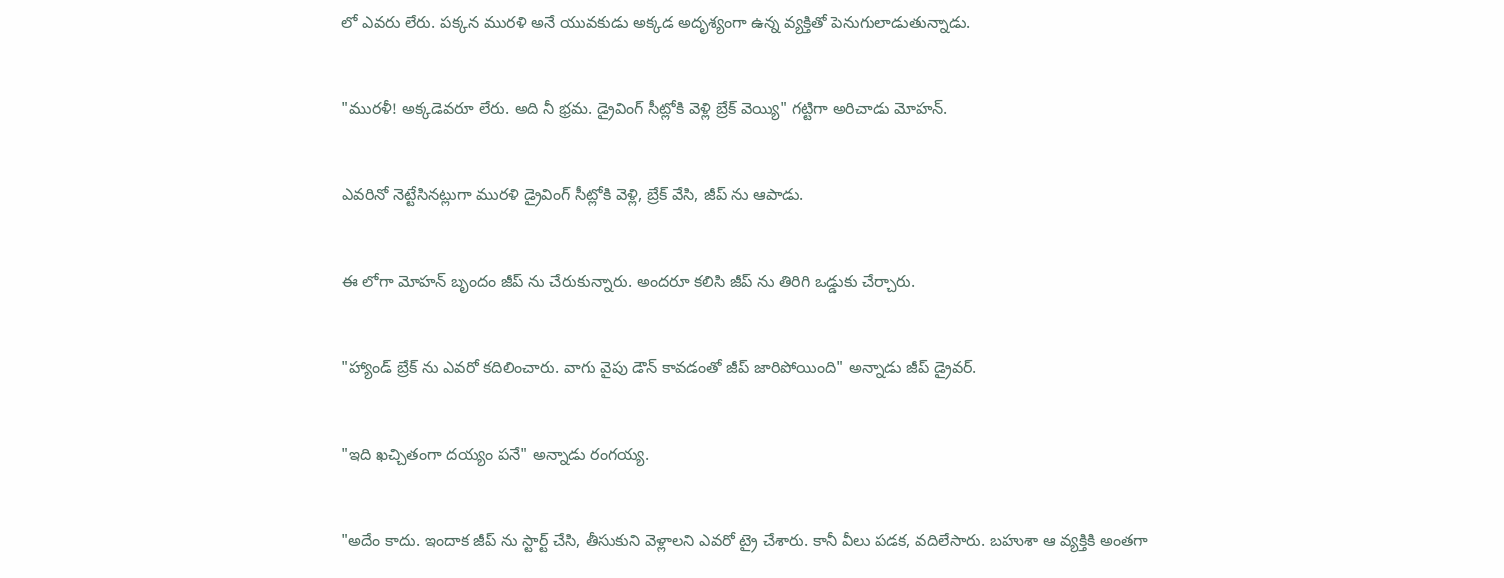లో ఎవరు లేరు. పక్కన మురళి అనే యువకుడు అక్కడ అదృశ్యంగా ఉన్న వ్యక్తితో పెనుగులాడుతున్నాడు.


"మురళీ! అక్కడెవరూ లేరు. అది నీ భ్రమ. డ్రైవింగ్ సీట్లోకి వెళ్లి బ్రేక్ వెయ్యి" గట్టిగా అరిచాడు మోహన్.


ఎవరినో నెట్టేసినట్లుగా మురళి డ్రైవింగ్ సీట్లోకి వెళ్లి, బ్రేక్ వేసి, జీప్ ను ఆపాడు.


ఈ లోగా మోహన్ బృందం జీప్ ను చేరుకున్నారు. అందరూ కలిసి జీప్ ను తిరిగి ఒడ్డుకు చేర్చారు.


"హ్యాండ్ బ్రేక్ ను ఎవరో కదిలించారు. వాగు వైపు డౌన్ కావడంతో జీప్ జారిపోయింది" అన్నాడు జీప్ డ్రైవర్.


"ఇది ఖచ్చితంగా దయ్యం పనే" అన్నాడు రంగయ్య.


"అదేం కాదు. ఇందాక జీప్ ను స్టార్ట్ చేసి, తీసుకుని వెళ్లాలని ఎవరో ట్రై చేశారు. కానీ వీలు పడక, వదిలేసారు. బహుశా ఆ వ్యక్తికి అంతగా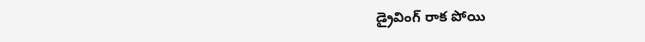డ్రైవింగ్ రాక పోయి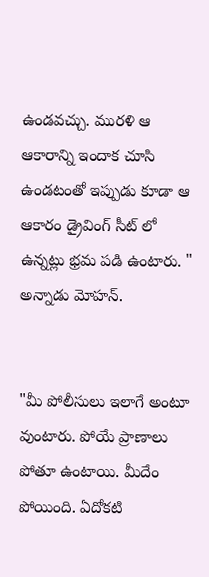ఉండవచ్చు. మురళి ఆ ఆకారాన్ని ఇందాక చూసి ఉండటంతో ఇప్పుడు కూడా ఆ ఆకారం డ్రైవింగ్ సీట్ లో ఉన్నట్లు భ్రమ పడి ఉంటారు. " అన్నాడు మోహన్.


"మీ పోలీసులు ఇలాగే అంటూ వుంటారు. పోయే ప్రాణాలు పోతూ ఉంటాయి. మీదేం పోయింది. ఏదోకటి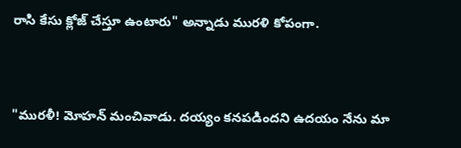రాసి కేసు క్లోజ్ చేస్తూ ఉంటారు" అన్నాడు మురళి కోపంగా.


"మురళీ! మోహన్ మంచివాడు. దయ్యం కనపడిందని ఉదయం నేను మా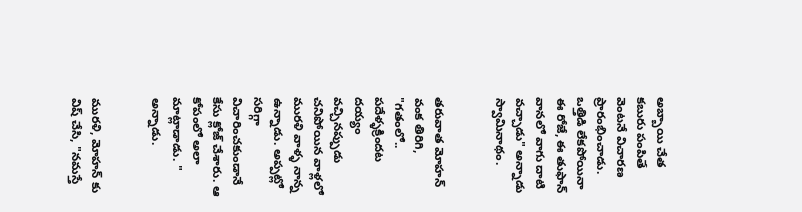అబ్బాయి చేత కబురు పంపితే వెంటనే విచారణ ప్రారంభించాడు. ఒత్తిడి లేకపోయినా ఈ రోజే, ఈ తుఫాన్ వానలో వాగు దాటి వచ్చాడు" అన్నాడు స్వామినాథం.


తరువాత మోహన్ వంక తిరిగి, "గతంలో.. పదేళ్ళక్రిందట దయ్యం వచ్చినప్పుడు చనిపోయిన వాళ్లలో మురళి వాళ్ళ నాన్న ఉన్నాడు. అప్పట్లో సరిగ్గా విచారించకుండానే కేసు క్లోజ్ చేశారు. ఆ కోపంలో అలా మాట్లాడాడు. " అన్నాడు.


మురళి, మోహన్ కు విష్ చేసి, "నమస్తే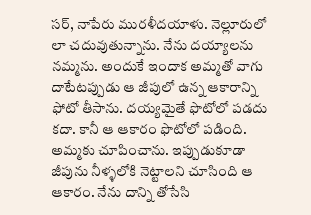సర్, నాపేరు మురళీదయాళు. నెల్లూరులో లా చదువుతున్నాను. నేను దయ్యాలను నమ్మను. అందుకే ఇందాక అమ్మతో వాగు దాటేటప్పుడు ఆ జీపులో ఉన్న ఆకారాన్ని ఫోటో తీసాను. దయ్యమైతే ఫొటోలో పడదు కదా. కానీ ఆ ఆకారం ఫొటోలో పడింది. అమ్మకు చూపించాను. ఇప్పుడుకూడా జీపును నీళ్ళలోకి నెట్టాలని చూసింది ఆ ఆకారం. నేను దాన్ని తోసేసి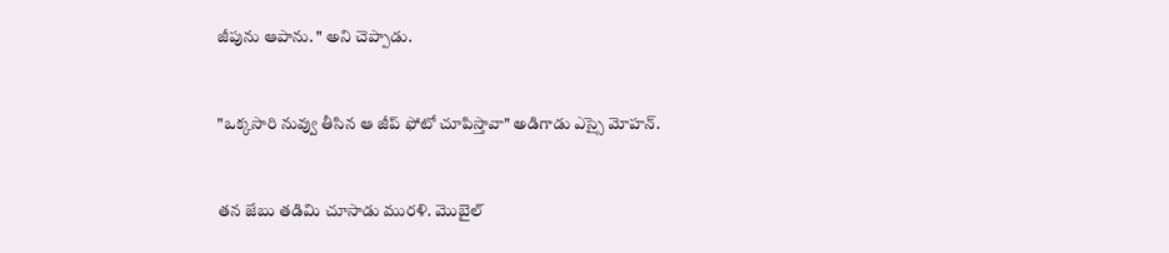జీపును ఆపాను. " అని చెప్పాడు.


"ఒక్కసారి నువ్వు తీసిన ఆ జీప్ ఫోటో చూపిస్తావా" అడిగాడు ఎస్సై మోహన్.


తన జేబు తడిమి చూసాడు మురళి. మొబైల్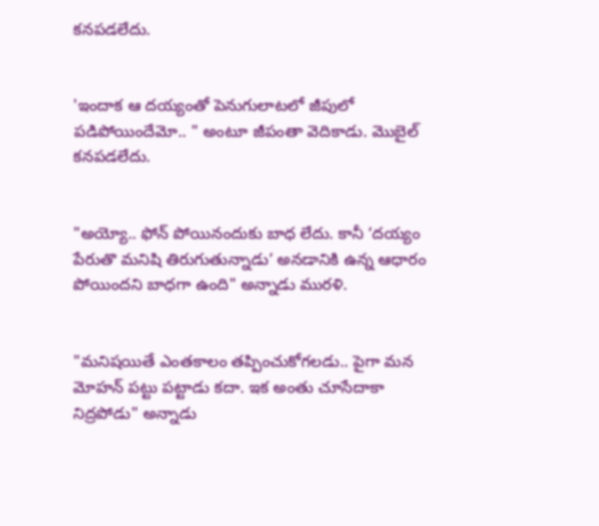కనపడలేదు.


'ఇందాక ఆ దయ్యంతో పెనుగులాటలో జీపులో పడిపోయిందేమో.. " అంటూ జీపంతా వెదికాడు. మొబైల్ కనపడలేదు.


"అయ్యో.. ఫోన్ పోయినందుకు బాధ లేదు. కానీ ‘దయ్యం పేరుతొ మనిషి తిరుగుతున్నాడు’ అనడానికి ఉన్న ఆధారం పోయిందని బాధగా ఉంది" అన్నాడు మురళి.


"మనిషయితే ఎంతకాలం తప్పించుకోగలడు.. పైగా మన మోహన్ పట్టు పట్టాడు కదా. ఇక అంతు చూసేదాకా నిద్రపోడు" అన్నాడు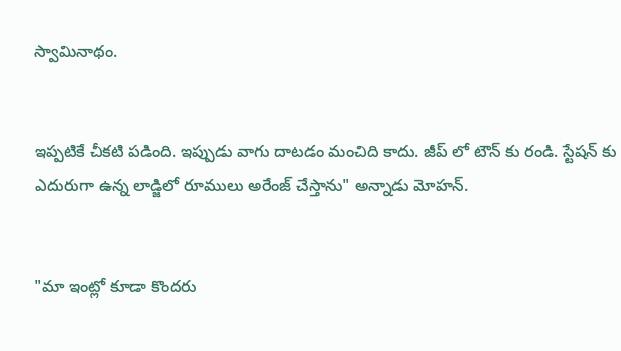స్వామినాథం.


ఇప్పటికే చీకటి పడింది. ఇప్పుడు వాగు దాటడం మంచిది కాదు. జీప్ లో టౌన్ కు రండి. స్టేషన్ కు ఎదురుగా ఉన్న లాడ్జిలో రూములు అరేంజ్ చేస్తాను" అన్నాడు మోహన్.


"మా ఇంట్లో కూడా కొందరు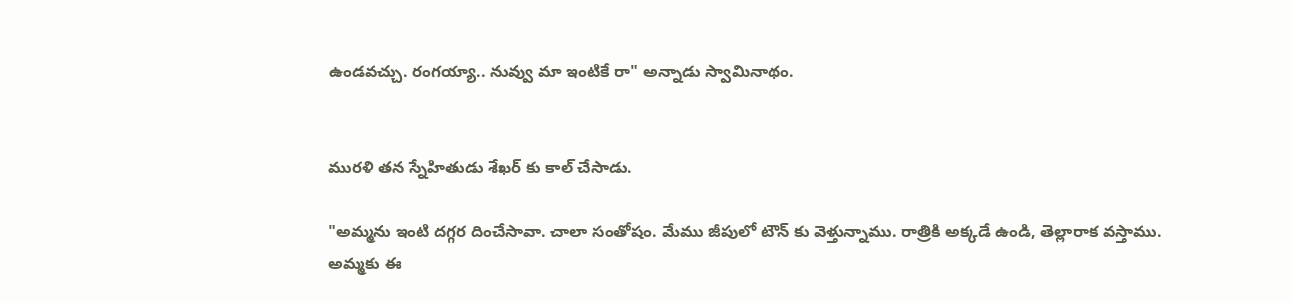ఉండవచ్చు. రంగయ్యా.. నువ్వు మా ఇంటికే రా" అన్నాడు స్వామినాథం.


మురళి తన స్నేహితుడు శేఖర్ కు కాల్ చేసాడు.

"అమ్మను ఇంటి దగ్గర దించేసావా. చాలా సంతోషం. మేము జీపులో టౌన్ కు వెళ్తున్నాము. రాత్రికి అక్కడే ఉండి, తెల్లారాక వస్తాము. అమ్మకు ఈ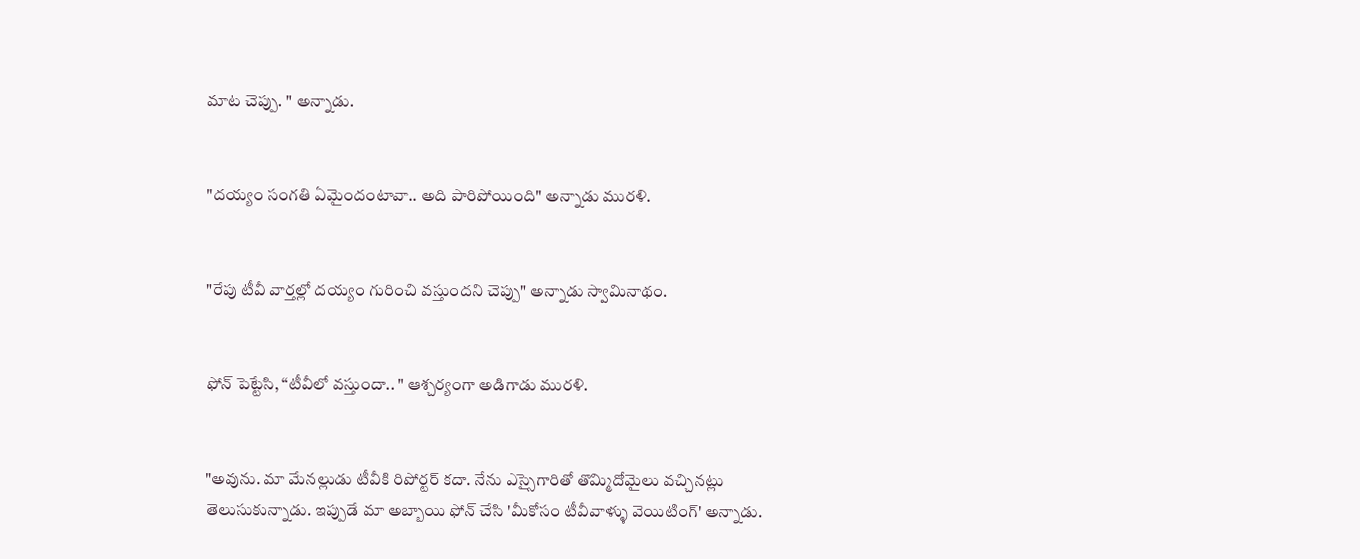మాట చెప్పు. " అన్నాడు.


"దయ్యం సంగతి ఏమైందంటావా.. అది పారిపోయింది" అన్నాడు మురళి.


"రేపు టీవీ వార్తల్లో దయ్యం గురించి వస్తుందని చెప్పు" అన్నాడు స్వామినాథం.


ఫోన్ పెట్టేసి, “టీవీలో వస్తుందా.. " ఆశ్చర్యంగా అడిగాడు మురళి.


"అవును. మా మేనల్లుడు టీవీకి రిపోర్టర్ కదా. నేను ఎస్సైగారితో తొమ్మిదోమైలు వచ్చినట్లు తెలుసుకున్నాడు. ఇప్పుడే మా అబ్బాయి ఫోన్ చేసి 'మీకోసం టీవీవాళ్ళు వెయిటింగ్' అన్నాడు.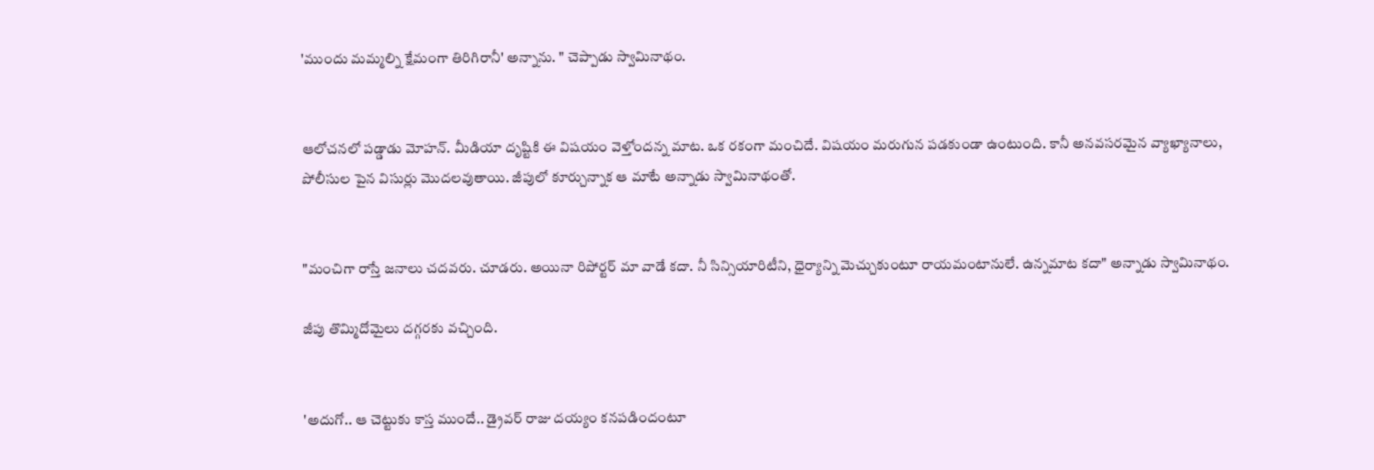'ముందు మమ్మల్ని క్షేమంగా తిరిగిరానీ' అన్నాను. " చెప్పాడు స్వామినాథం.


ఆలోచనలో పడ్డాడు మోహన్. మీడియా దృష్టికి ఈ విషయం వెళ్తోందన్న మాట. ఒక రకంగా మంచిదే. విషయం మరుగున పడకుండా ఉంటుంది. కానీ అనవసరమైన వ్యాఖ్యానాలు, పోలీసుల పైన విసుర్లు మొదలవుతాయి. జీపులో కూర్చున్నాక ఆ మాటే అన్నాడు స్వామినాథంతో.


"మంచిగా రాస్తే జనాలు చదవరు. చూడరు. అయినా రిపోర్టర్ మా వాడే కదా. నీ సిన్సియారిటీని, ధైర్యాన్ని మెచ్చుకుంటూ రాయమంటానులే. ఉన్నమాట కదా" అన్నాడు స్వామినాథం.

జీపు తొమ్మిదోమైలు దగ్గరకు వచ్చింది.


'అదుగో.. ఆ చెట్టుకు కాస్త ముందే.. డ్రైవర్ రాజు దయ్యం కనపడిందంటూ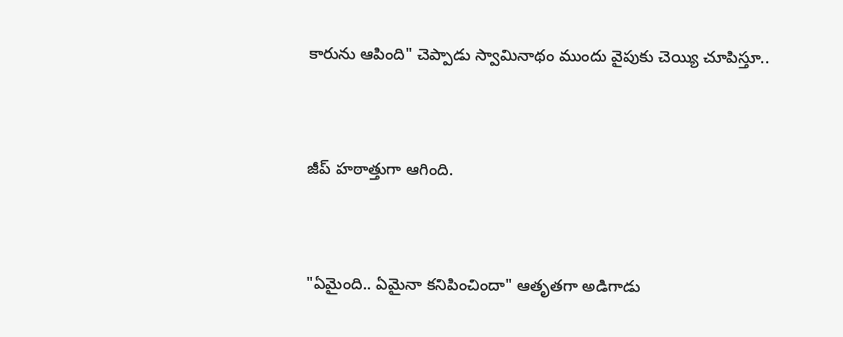కారును ఆపింది" చెప్పాడు స్వామినాథం ముందు వైపుకు చెయ్యి చూపిస్తూ..


జీప్ హఠాత్తుగా ఆగింది.


"ఏమైంది.. ఏమైనా కనిపించిందా" ఆతృతగా అడిగాడు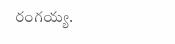రంగయ్య.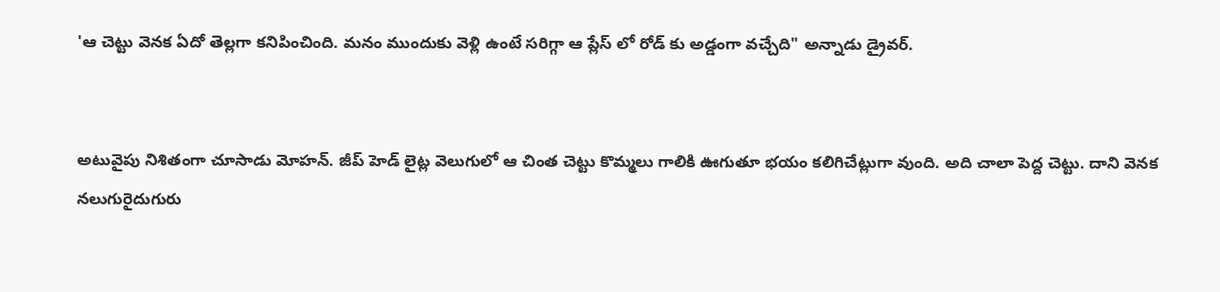'ఆ చెట్టు వెనక ఏదో తెల్లగా కనిపించింది. మనం ముందుకు వెళ్లి ఉంటే సరిగ్గా ఆ ప్లేస్ లో రోడ్ కు అడ్డంగా వచ్చేది" అన్నాడు డ్రైవర్.


అటువైపు నిశితంగా చూసాడు మోహన్. జీప్ హెడ్ లైట్ల వెలుగులో ఆ చింత చెట్టు కొమ్మలు గాలికి ఊగుతూ భయం కలిగిచేట్లుగా వుంది. అది చాలా పెద్ద చెట్టు. దాని వెనక నలుగురైదుగురు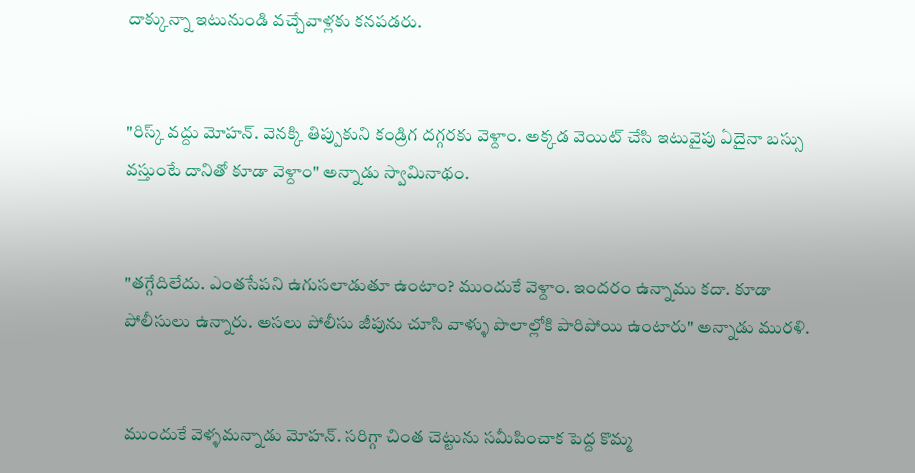దాక్కున్నా ఇటునుండి వచ్చేవాళ్లకు కనపడరు.


"రిస్క్ వద్దు మోహన్. వెనక్కి తిప్పుకుని కండ్రిగ దగ్గరకు వెళ్దాం. అక్కడ వెయిట్ చేసి ఇటువైపు ఏదైనా బస్సు వస్తుంటే దానితో కూడా వెళ్దాం" అన్నాడు స్వామినాథం.


"తగ్గేదిలేదు. ఎంతసేపని ఉగుసలాడుతూ ఉంటాం? ముందుకే వెళ్దాం. ఇందరం ఉన్నాము కదా. కూడా పోలీసులు ఉన్నారు. అసలు పోలీసు జీపును చూసి వాళ్ళు పొలాల్లోకి పారిపోయి ఉంటారు" అన్నాడు మురళి.


ముందుకే వెళ్ళమన్నాడు మోహన్. సరిగ్గా చింత చెట్టును సమీపించాక పెద్ద కొమ్మ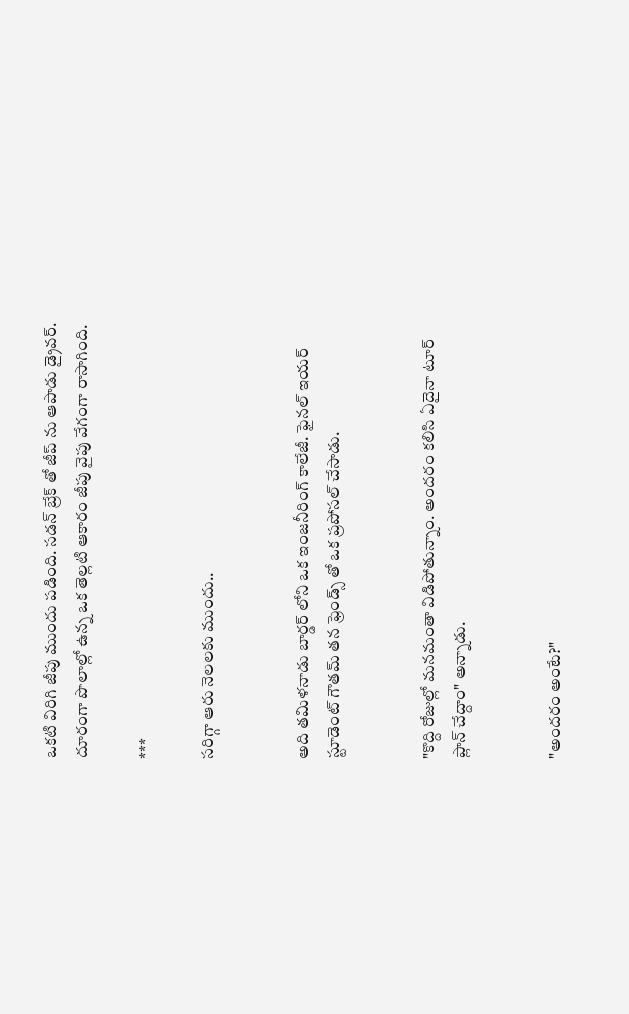ఒకటి విరిగి జీపు ముందు పడింది. సడన్ బ్రేక్ తో జీప్ ను ఆపాడు డ్రైవర్. దూరంగా పొలాల్లో ఉన్న ఒక తెల్లటి ఆకారం జీపు వైపు వేగంగా రాసాగింది.

***

సరిగ్గా ఆరు నెలలకు ముందు..


అది తమిళనాడు బార్డర్ లోని ఒక ఇంజనీరింగ్ కాలేజీ. ఫైనల్ ఇయర్ స్టూడెంట్ గౌతమ్ తన ఫ్రెండ్స్ తో ఒక ప్రపోసల్ చేసాడు.


"కొద్ది రోజుల్లో మనమంతా విడిపోతున్నాం. అందరం కలిసి ఏదైనా టూర్ ప్లాన్ చేద్దాం" అన్నాడు.


"అందరం అంటే?"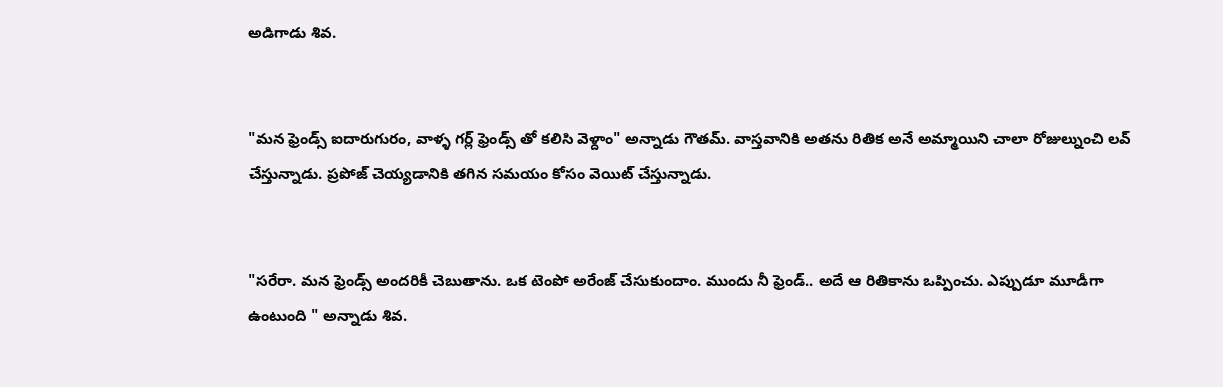అడిగాడు శివ.


"మన ఫ్రెండ్స్ ఐదారుగురం, వాళ్ళ గర్ల్ ఫ్రెండ్స్ తో కలిసి వెళ్దాం" అన్నాడు గౌతమ్. వాస్తవానికి అతను రితిక అనే అమ్మాయిని చాలా రోజుల్నుంచి లవ్ చేస్తున్నాడు. ప్రపోజ్ చెయ్యడానికి తగిన సమయం కోసం వెయిట్ చేస్తున్నాడు.


"సరేరా. మన ఫ్రెండ్స్ అందరికీ చెబుతాను. ఒక టెంపో అరేంజ్ చేసుకుందాం. ముందు నీ ఫ్రెండ్.. అదే ఆ రితికాను ఒప్పించు. ఎప్పుడూ మూడీగా ఉంటుంది " అన్నాడు శివ.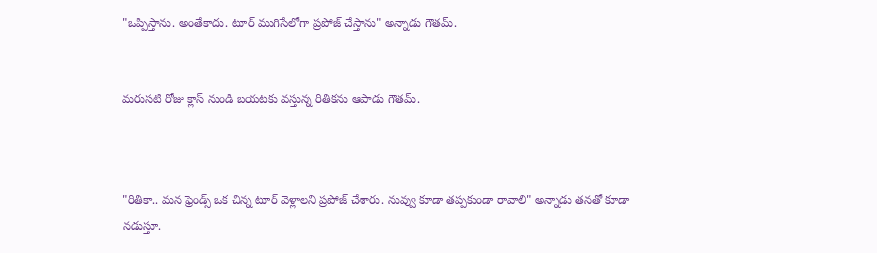"ఒప్పిస్తాను. అంతేకాదు. టూర్ ముగిసేలోగా ప్రపోజ్ చేస్తాను" అన్నాడు గౌతమ్.


మరుసటి రోజు క్లాస్ నుండి బయటకు వస్తున్న రితికను ఆపాడు గౌతమ్.



"రితికా.. మన ఫ్రెండ్స్ ఒక చిన్న టూర్ వెళ్లాలని ప్రపోజ్ చేశారు. నువ్వు కూడా తప్పకుండా రావాలి" అన్నాడు తనతో కూడా నడుస్తూ.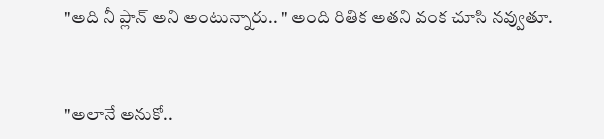"అది నీ ప్లాన్ అని అంటున్నారు.. " అంది రితిక అతని వంక చూసి నవ్వుతూ.


"అలానే అనుకో..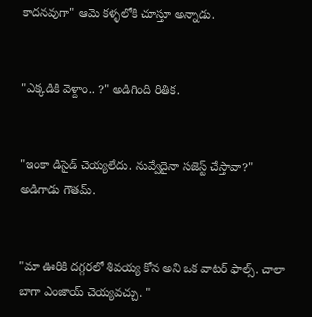కాదనవుగా" ఆమె కళ్ళలోకి చూస్తూ అన్నాడు.


"ఎక్కడికి వెళ్దాం.. ?" అడిగింది రితిక.


"ఇంకా డిసైడ్ చెయ్యలేదు. నువ్వేదైనా సజెస్ట్ చేస్తావా?" అడిగాడు గౌతమ్.


"మా ఊరికి దగ్గరలో శివయ్య కోన అని ఒక వాటర్ ఫాల్స్. చాలా బాగా ఎంజాయ్ చెయ్యవచ్చు. "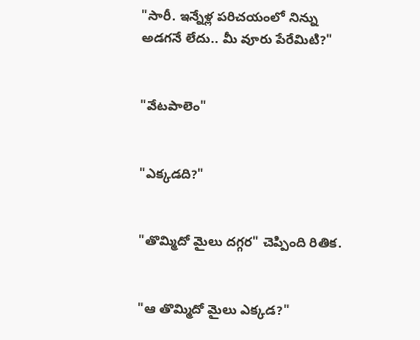"సారీ. ఇన్నేళ్ల పరిచయంలో నిన్ను అడగనే లేదు.. మీ వూరు పేరేమిటి?"


"వేటపాలెం"


"ఎక్కడది?"


"తొమ్మిదో మైలు దగ్గర" చెప్పింది రితిక.


"ఆ తొమ్మిదో మైలు ఎక్కడ?"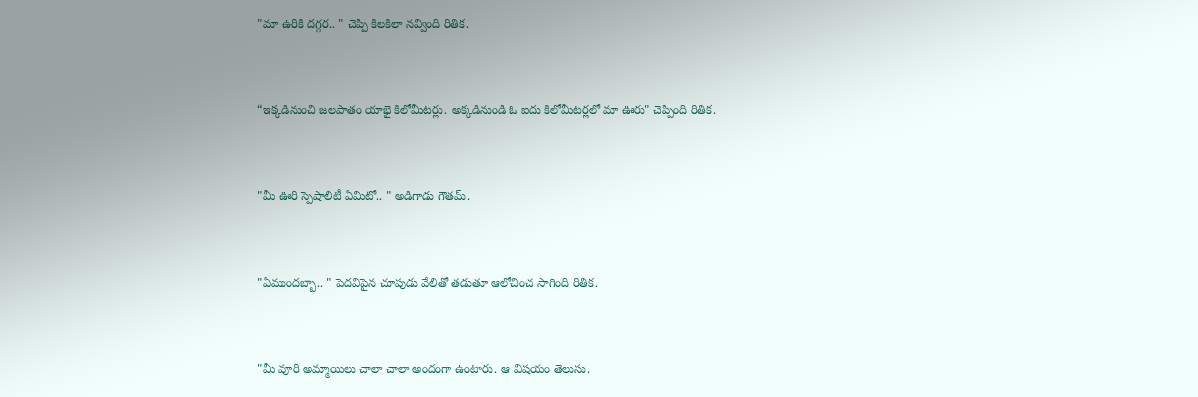"మా ఉరికి దగ్గర.. " చెప్పి కిలకిలా నవ్వింది రితిక.


“ఇక్కడినుంచి జలపాతం యాభై కిలోమీటర్లు. అక్కడినుండి ఓ ఐదు కిలోమీటర్లలో మా ఊరు" చెప్పింది రితిక.


"మీ ఊరి స్పెషాలిటీ ఏమిటో.. " అడిగాడు గౌతమ్.


"ఏముందబ్బా.. " పెదవిపైన చూపుడు వేలితో తడుతూ ఆలోచించ సాగింది రితిక.


"మీ వూరి అమ్మాయిలు చాలా చాలా అందంగా ఉంటారు. ఆ విషయం తెలుసు.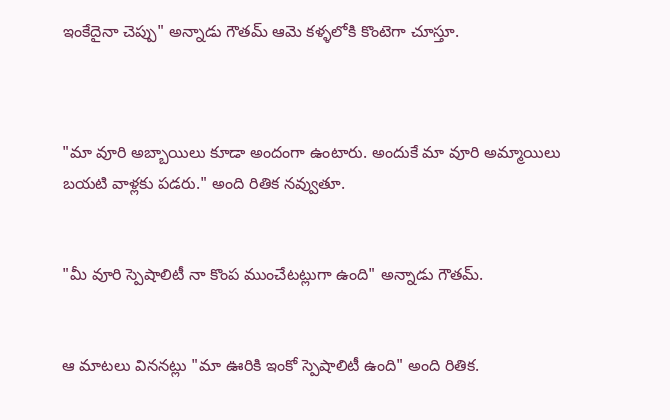ఇంకేదైనా చెప్పు" అన్నాడు గౌతమ్ ఆమె కళ్ళలోకి కొంటెగా చూస్తూ.



"మా వూరి అబ్బాయిలు కూడా అందంగా ఉంటారు. అందుకే మా వూరి అమ్మాయిలు బయటి వాళ్లకు పడరు." అంది రితిక నవ్వుతూ.


"మీ వూరి స్పెషాలిటీ నా కొంప ముంచేటట్లుగా ఉంది" అన్నాడు గౌతమ్.


ఆ మాటలు విననట్లు "మా ఊరికి ఇంకో స్పెషాలిటీ ఉంది" అంది రితిక.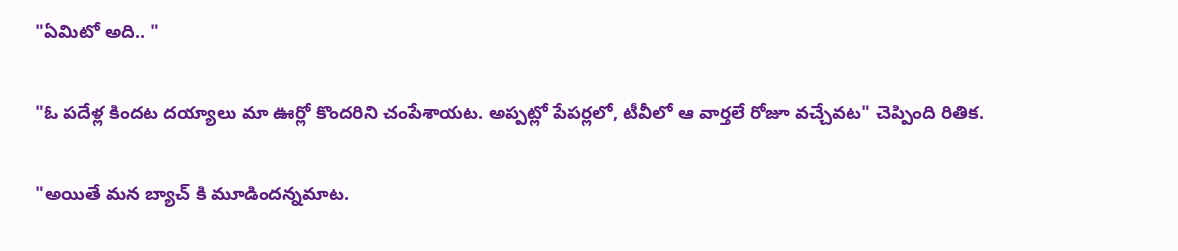"ఏమిటో అది.. "


"ఓ పదేళ్ల కిందట దయ్యాలు మా ఊర్లో కొందరిని చంపేశాయట. అప్పట్లో పేపర్లలో, టీవీలో ఆ వార్తలే రోజూ వచ్చేవట" చెప్పింది రితిక.


"అయితే మన బ్యాచ్ కి మూడిందన్నమాట.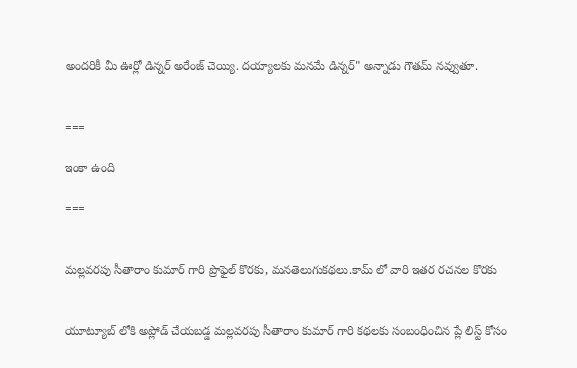అందరికీ మీ ఊర్లో డిన్నర్ అరేంజ్ చెయ్యి. దయ్యాలకు మనమే డిన్నర్" అన్నాడు గౌతమ్ నవ్వుతూ.


===

ఇంకా ఉంది

===


మల్లవరపు సీతారాం కుమార్ గారి ప్రొఫైల్ కొరకు, మనతెలుగుకథలు.కామ్ లో వారి ఇతర రచనల కొరకు


యూట్యూబ్ లోకి అప్లోడ్ చేయబడ్డ మల్లవరపు సీతారాం కుమార్ గారి కథలకు సంబంధించిన ప్లే లిస్ట్ కోసం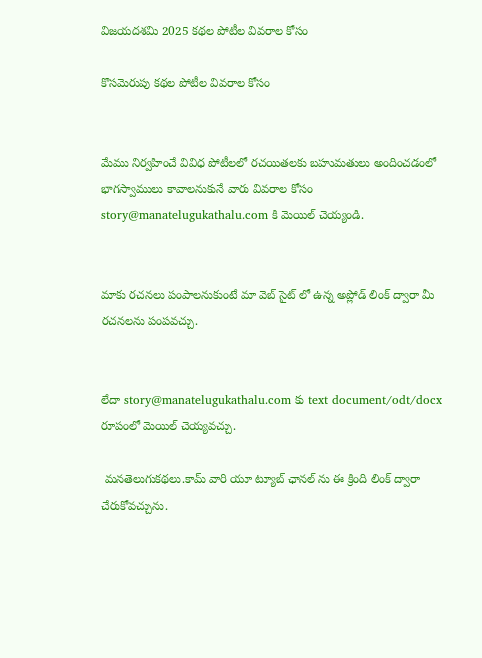విజయదశమి 2025 కథల పోటీల వివరాల కోసం

కొసమెరుపు కథల పోటీల వివరాల కోసం


మేము నిర్వహించే వివిధ పోటీలలో రచయితలకు బహుమతులు అందించడంలో భాగస్వాములు కావాలనుకునే వారు వివరాల కోసం story@manatelugukathalu.com కి మెయిల్ చెయ్యండి.


మాకు రచనలు పంపాలనుకుంటే మా వెబ్ సైట్ లో ఉన్న అప్లోడ్ లింక్ ద్వారా మీ రచనలను పంపవచ్చు.


లేదా story@manatelugukathalu.com కు text document/odt/docx రూపంలో మెయిల్ చెయ్యవచ్చు.

 మనతెలుగుకథలు.కామ్ వారి యూ ట్యూబ్ ఛానల్ ను ఈ క్రింది లింక్ ద్వారా చేరుకోవచ్చును.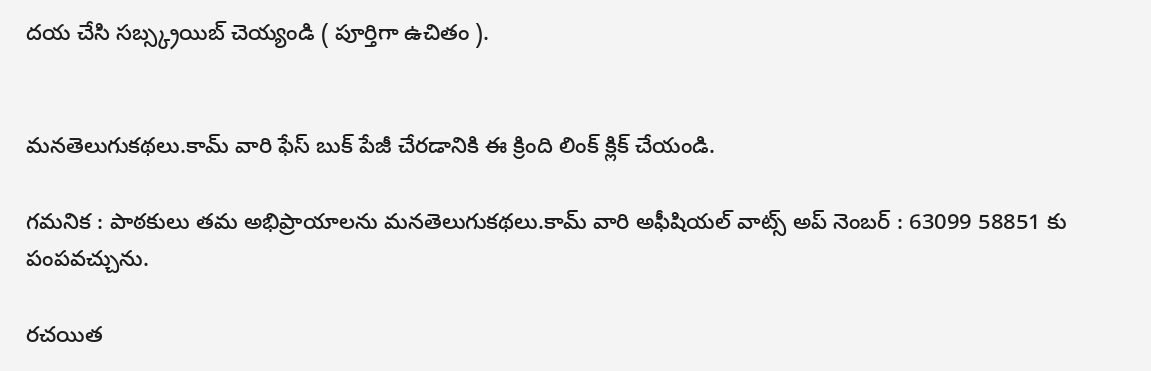దయ చేసి సబ్స్క్రయిబ్ చెయ్యండి ( పూర్తిగా ఉచితం ).


మనతెలుగుకథలు.కామ్ వారి ఫేస్ బుక్ పేజీ చేరడానికి ఈ క్రింది లింక్ క్లిక్ చేయండి.

గమనిక : పాఠకులు తమ అభిప్రాయాలను మనతెలుగుకథలు.కామ్ వారి అఫీషియల్ వాట్స్ అప్ నెంబర్ : 63099 58851 కు పంపవచ్చును.

రచయిత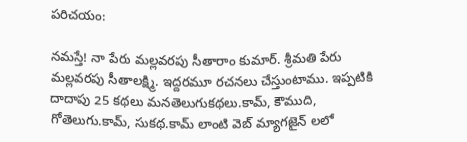పరిచయం:

నమస్తే! నా పేరు మల్లవరపు సీతారాం కుమార్. శ్రీమతి పేరు మల్లవరపు సీతాలక్ష్మి. ఇద్దరమూ రచనలు చేస్తుంటాము. ఇప్పటికి దాదాపు 25 కథలు మనతెలుగుకథలు.కామ్, కౌముది, గోతెలుగు.కామ్, సుకథ.కామ్ లాంటి వెబ్ మ్యాగజైన్ లలో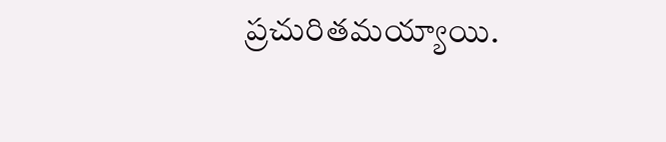ప్రచురితమయ్యాయి.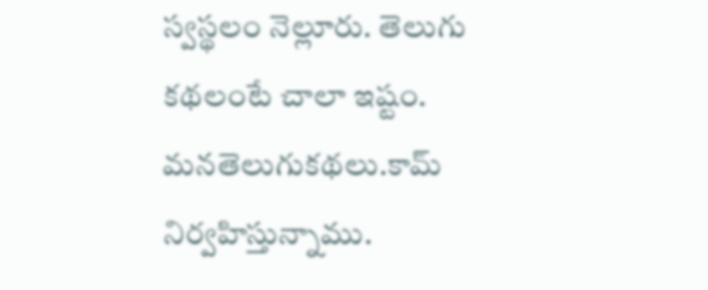స్వస్థలం నెల్లూరు. తెలుగు కథలంటే చాలా ఇష్టం. మనతెలుగుకథలు.కామ్ నిర్వహిస్తున్నాము.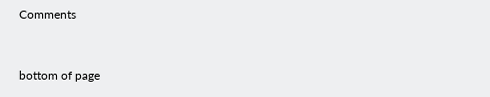Comments


bottom of page